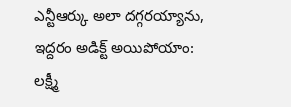ఎన్టీఆర్కు అలా దగ్గరయ్యాను, ఇద్దరం అడిక్ట్ అయిపోయాం: లక్ష్మీ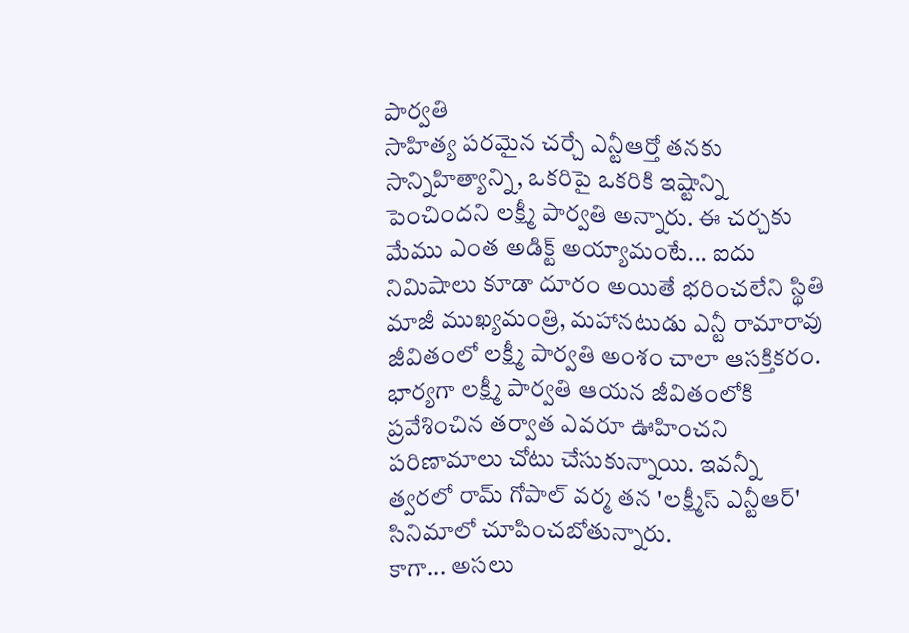పార్వతి
సాహిత్య పరమైన చర్చే ఎన్టీఆర్తో తనకు సాన్నిహిత్యాన్ని, ఒకరిపై ఒకరికి ఇష్టాన్ని పెంచిందని లక్ష్మీ పార్వతి అన్నారు. ఈ చర్చకు మేము ఎంత అడిక్ట్ అయ్యామంటే... ఐదు నిమిషాలు కూడా దూరం అయితే భరించలేని స్థితి
మాజీ ముఖ్యమంత్రి, మహానటుడు ఎన్టీ రామారావు జీవితంలో లక్ష్మీ పార్వతి అంశం చాలా ఆసక్తికరం. భార్యగా లక్ష్మీ పార్వతి ఆయన జీవితంలోకి ప్రవేశించిన తర్వాత ఎవరూ ఊహించని పరిణామాలు చోటు చేసుకున్నాయి. ఇవన్నీ త్వరలో రామ్ గోపాల్ వర్మ తన 'లక్ష్మీస్ ఎన్టీఆర్' సినిమాలో చూపించబోతున్నారు.
కాగా... అసలు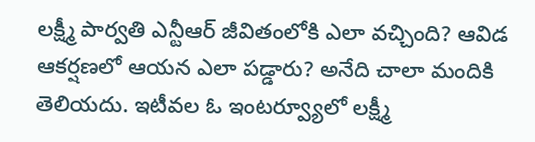లక్ష్మీ పార్వతి ఎన్టీఆర్ జీవితంలోకి ఎలా వచ్చింది? ఆవిడ ఆకర్షణలో ఆయన ఎలా పడ్డారు? అనేది చాలా మందికి తెలియదు. ఇటీవల ఓ ఇంటర్వ్యూలో లక్ష్మీ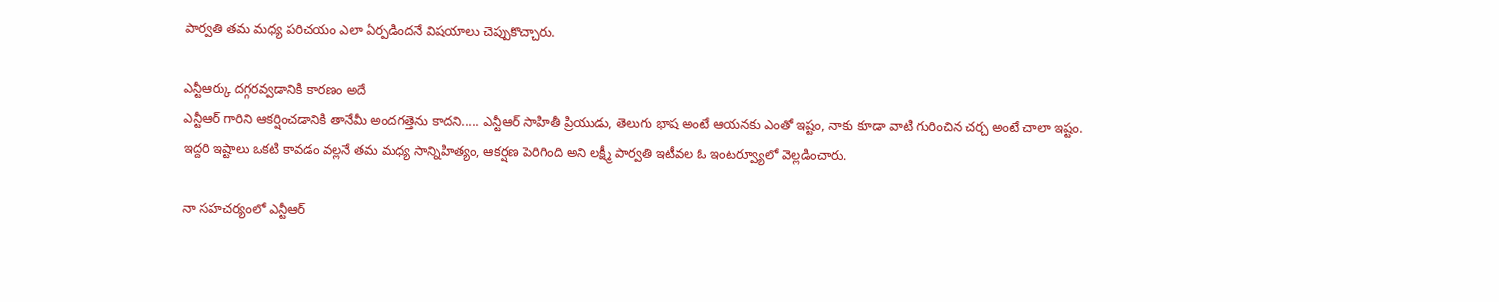పార్వతి తమ మధ్య పరిచయం ఎలా ఏర్పడిందనే విషయాలు చెప్పుకొచ్చారు.

ఎన్టీఆర్కు దగ్గరవ్వడానికి కారణం అదే
ఎన్టీఆర్ గారిని ఆకర్షించడానికి తానేమీ అందగత్తెను కాదని..... ఎన్టీఆర్ సాహితీ ప్రియుడు, తెలుగు భాష అంటే ఆయనకు ఎంతో ఇష్టం, నాకు కూడా వాటి గురించిన చర్చ అంటే చాలా ఇష్టం. ఇద్దరి ఇష్టాలు ఒకటి కావడం వల్లనే తమ మధ్య సాన్నిహిత్యం, ఆకర్షణ పెరిగింది అని లక్ష్మీ పార్వతి ఇటీవల ఓ ఇంటర్వ్యూలో వెల్లడించారు.

నా సహచర్యంలో ఎన్టీఆర్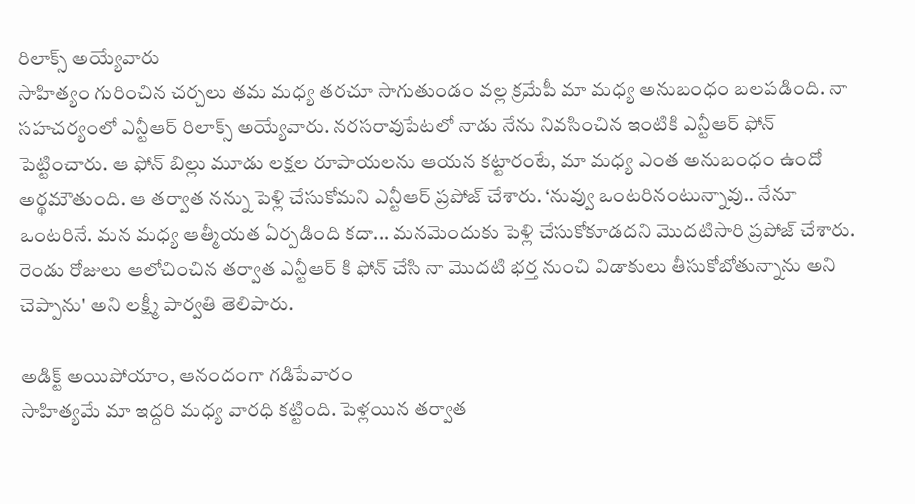రిలాక్స్ అయ్యేవారు
సాహిత్యం గురించిన చర్చలు తమ మధ్య తరచూ సాగుతుండం వల్ల క్రమేపీ మా మధ్య అనుబంధం బలపడింది. నా సహచర్యంలో ఎన్టీఆర్ రిలాక్స్ అయ్యేవారు. నరసరావుపేటలో నాడు నేను నివసించిన ఇంటికి ఎన్టీఆర్ ఫోన్ పెట్టించారు. ఆ ఫోన్ బిల్లు మూడు లక్షల రూపాయలను ఆయన కట్టారంటే, మా మధ్య ఎంత అనుబంధం ఉందో అర్థమౌతుంది. ఆ తర్వాత నన్ను పెళ్లి చేసుకోమని ఎన్టీఆర్ ప్రపోజ్ చేశారు. ‘నువ్వు ఒంటరినంటున్నావు.. నేనూ ఒంటరినే. మన మధ్య ఆత్మీయత ఏర్పడింది కదా... మనమెందుకు పెళ్లి చేసుకోకూడదని మొదటిసారి ప్రపోజ్ చేశారు. రెండు రోజులు ఆలోచించిన తర్వాత ఎన్టీఆర్ కి ఫోన్ చేసి నా మొదటి భర్త నుంచి విడాకులు తీసుకోబోతున్నాను అని చెప్పాను' అని లక్ష్మీ పార్వతి తెలిపారు.

అడిక్ట్ అయిపోయాం, ఆనందంగా గడిపేవారం
సాహిత్యమే మా ఇద్దరి మధ్య వారధి కట్టింది. పెళ్లయిన తర్వాత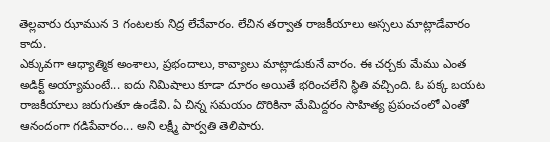తెల్లవారు ఝామున 3 గంటలకు నిద్ర లేచేవారం. లేచిన తర్వాత రాజకీయాలు అస్సలు మాట్లాడేవారం కాదు.
ఎక్కువగా ఆధ్యాత్మిక అంశాలు, ప్రభందాలు, కావ్యాలు మాట్లాడుకునే వారం. ఈ చర్చకు మేము ఎంత అడిక్ట్ అయ్యామంటే... ఐదు నిమిషాలు కూడా దూరం అయితే భరించలేని స్థితి వచ్చింది. ఓ పక్క బయట రాజకీయాలు జరుగుతూ ఉండేవి. ఏ చిన్న సమయం దొరికినా మేమిద్దరం సాహిత్య ప్రపంచంలో ఎంతో ఆనందంగా గడిపేవారం... అని లక్ష్మీ పార్వతి తెలిపారు.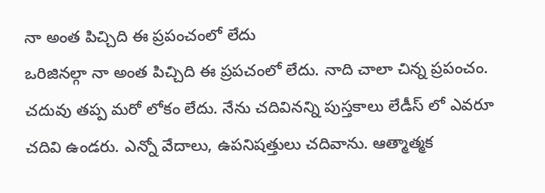నా అంత పిచ్చిది ఈ ప్రపంచంలో లేదు
ఒరిజినల్గా నా అంత పిచ్చిది ఈ ప్రపచంలో లేదు. నాది చాలా చిన్న ప్రపంచం. చదువు తప్ప మరో లోకం లేదు. నేను చదివినన్ని పుస్తకాలు లేడీస్ లో ఎవరూ చదివి ఉండరు. ఎన్నో వేదాలు, ఉపనిషత్తులు చదివాను. ఆత్మాత్మక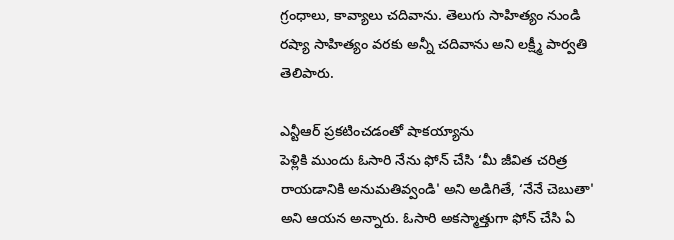గ్రంధాలు, కావ్యాలు చదివాను. తెలుగు సాహిత్యం నుండి రష్యా సాహిత్యం వరకు అన్నీ చదివాను అని లక్ష్మీ పార్వతి తెలిపారు.

ఎన్టీఆర్ ప్రకటించడంతో షాకయ్యాను
పెళ్లికి ముందు ఓసారి నేను ఫోన్ చేసి ‘మీ జీవిత చరిత్ర రాయడానికి అనుమతివ్వండి' అని అడిగితే, ‘నేనే చెబుతా' అని ఆయన అన్నారు. ఓసారి అకస్మాత్తుగా ఫోన్ చేసి ఏ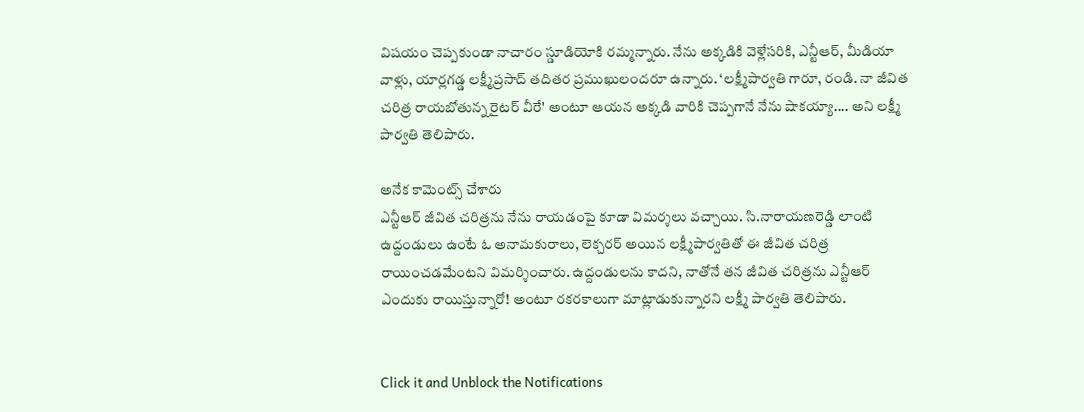విషయం చెప్పకుండా నాచారం స్డూడియోకి రమ్మన్నారు. నేను అక్కడికి వెళ్లేసరికి, ఎన్టీఆర్, మీడియా వాళ్లు, యార్లగడ్డ లక్ష్మీప్రసాద్ తదితర ప్రముఖులందరూ ఉన్నారు. ‘లక్ష్మీపార్వతి గారూ, రండి. నా జీవిత చరిత్ర రాయబోతున్న రైటర్ వీరే' అంటూ ఆయన అక్కడి వారికి చెప్పగానే నేను షాకయ్యా.... అని లక్ష్మీ పార్వతి తెలిపారు.

అనేక కామెంట్స్ చేశారు
ఎన్టీఆర్ జీవిత చరిత్రను నేను రాయడంపై కూడా విమర్శలు వచ్చాయి. సి.నారాయణరెడ్డి లాంటి ఉద్దండులు ఉంటే ఓ అనామకురాలు, లెక్చరర్ అయిన లక్ష్మీపార్వతితో ఈ జీవిత చరిత్ర రాయించడమేంటని విమర్శించారు. ఉద్దండులను కాదని, నాతోనే తన జీవిత చరిత్రను ఎన్టీఆర్ ఎందుకు రాయిస్తున్నారో! అంటూ రకరకాలుగా మాట్లాడుకున్నారని లక్ష్మీ పార్వతి తెలిపారు.


Click it and Unblock the Notifications